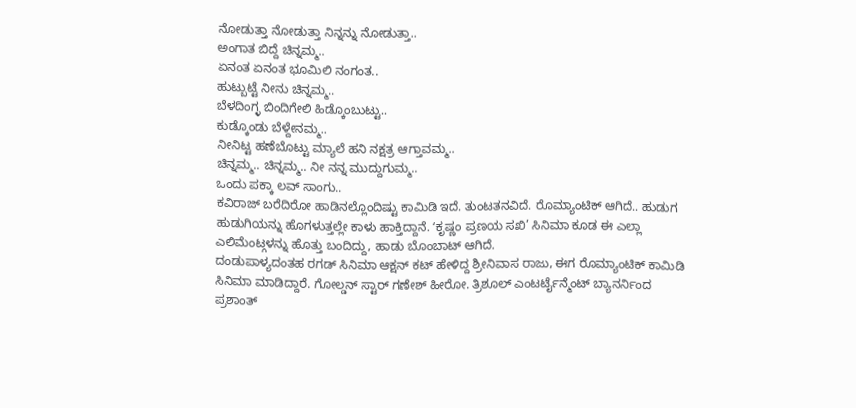ನೋಡುತ್ತಾ ನೋಡುತ್ತಾ ನಿನ್ನನ್ನು ನೋಡುತ್ತಾ..
ಅಂಗಾತ ಬಿದ್ದೆ ಚಿನ್ನಮ್ಮ..
ಏನಂತ ಏನಂತ ಭೂಮಿಲಿ ನಂಗಂತ..
ಹುಟ್ಬುಟ್ಟೆ ನೀನು ಚಿನ್ನಮ್ಮ..
ಬೆಳದಿಂಗ್ಳ ಬಿಂದಿಗೇಲಿ ಹಿಡ್ಕೊಂಬುಟ್ಟು..
ಕುಡ್ಕೊಂಡು ಬೆಳ್ದೇನಮ್ಮ..
ನೀನಿಟ್ಟ ಹಣೆಬೊಟ್ಟು ಮ್ಯಾಲೆ ಹನಿ ನಕ್ಷತ್ರ ಆಗ್ತಾವಮ್ಮ..
ಚಿನ್ನಮ್ಮ.. ಚಿನ್ನಮ್ಮ.. ನೀ ನನ್ನ ಮುದ್ದುಗುಮ್ಮ..
ಒಂದು ಪಕ್ಕಾ ಲವ್ ಸಾಂಗು..
ಕವಿರಾಜ್ ಬರೆದಿರೋ ಹಾಡಿನಲ್ಲೊಂದಿಷ್ಟು ಕಾಮಿಡಿ ಇದೆ. ತುಂಟತನವಿದೆ. ರೊಮ್ಯಾಂಟಿಕ್ ಆಗಿದೆ.. ಹುಡುಗ ಹುಡುಗಿಯನ್ನು ಹೊಗಳುತ್ತಲ್ಲೇ ಕಾಳು ಹಾಕ್ತಿದ್ದಾನೆ. ʻಕೃಷ್ಣಂ ಪ್ರಣಯ ಸಖಿ’ ಸಿನಿಮಾ ಕೂಡ ಈ ಎಲ್ಲಾ ಎಲಿಮೆಂಟ್ಗಳನ್ನು ಹೊತ್ತು ಬಂದಿದ್ದು, ಹಾಡು ಬೊಂಬಾಟ್ ಆಗಿದೆ.
ದಂಡುಪಾಳ್ಯದಂತಹ ರಗಡ್ ಸಿನಿಮಾ ಆಕ್ಷನ್ ಕಟ್ ಹೇಳಿದ್ದ ಶ್ರೀನಿವಾಸ ರಾಜು, ಈಗ ರೊಮ್ಯಾಂಟಿಕ್ ಕಾಮಿಡಿ ಸಿನಿಮಾ ಮಾಡಿದ್ದಾರೆ. ಗೋಲ್ಡನ್ ಸ್ಟಾರ್ ಗಣೇಶ್ ಹೀರೋ. ತ್ರಿಶೂಲ್ ಎಂಟರ್ಟೈನ್ಮೆಂಟ್ ಬ್ಯಾನರ್ನಿಂದ ಪ್ರಶಾಂತ್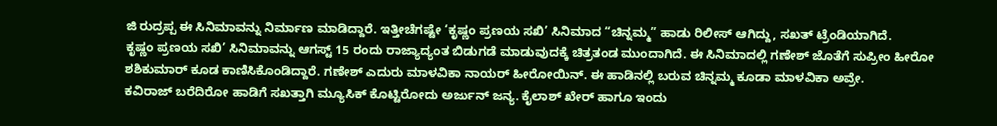ಜಿ ರುದ್ರಪ್ಪ ಈ ಸಿನಿಮಾವನ್ನು ನಿರ್ಮಾಣ ಮಾಡಿದ್ದಾರೆ. ಇತ್ತೀಚೆಗಷ್ಟೇ ‘ಕೃಷ್ಣಂ ಪ್ರಣಯ ಸಖಿ’ ಸಿನಿಮಾದ “ಚಿನ್ನಮ್ಮ” ಹಾಡು ರಿಲೀಸ್ ಆಗಿದ್ದು, ಸಖತ್ ಟ್ರೆಂಡಿಯಾಗಿದೆ.
ಕೃಷ್ಣಂ ಪ್ರಣಯ ಸಖಿ’ ಸಿನಿಮಾವನ್ನು ಆಗಸ್ಟ್ 15 ರಂದು ರಾಜ್ಯಾದ್ಯಂತ ಬಿಡುಗಡೆ ಮಾಡುವುದಕ್ಕೆ ಚಿತ್ರತಂಡ ಮುಂದಾಗಿದೆ. ಈ ಸಿನಿಮಾದಲ್ಲಿ ಗಣೇಶ್ ಜೊತೆಗೆ ಸುಪ್ರೀಂ ಹೀರೋ ಶಶಿಕುಮಾರ್ ಕೂಡ ಕಾಣಿಸಿಕೊಂಡಿದ್ದಾರೆ. ಗಣೇಶ್ ಎದುರು ಮಾಳವಿಕಾ ನಾಯರ್ ಹೀರೋಯಿನ್. ಈ ಹಾಡಿನಲ್ಲಿ ಬರುವ ಚಿನ್ನಮ್ಮ ಕೂಡಾ ಮಾಳವಿಕಾ ಅವ್ರೇ.
ಕವಿರಾಜ್ ಬರೆದಿರೋ ಹಾಡಿಗೆ ಸಖತ್ತಾಗಿ ಮ್ಯೂಸಿಕ್ ಕೊಟ್ಟಿರೋದು ಅರ್ಜುನ್ ಜನ್ಯ. ಕೈಲಾಶ್ ಖೇರ್ ಹಾಗೂ ಇಂದು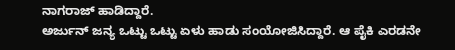ನಾಗರಾಜ್ ಹಾಡಿದ್ದಾರೆ.
ಅರ್ಜುನ್ ಜನ್ಯ ಒಟ್ಟು ಒಟ್ಟು ಏಳು ಹಾಡು ಸಂಯೋಜಿಸಿದ್ದಾರೆ. ಆ ಪೈಕಿ ಎರಡನೇ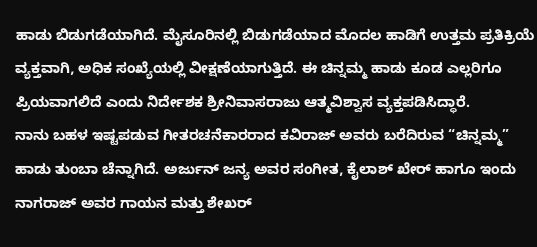ಹಾಡು ಬಿಡುಗಡೆಯಾಗಿದೆ. ಮೈಸೂರಿನಲ್ಲಿ ಬಿಡುಗಡೆಯಾದ ಮೊದಲ ಹಾಡಿಗೆ ಉತ್ತಮ ಪ್ರತಿಕ್ರಿಯೆ ವ್ಯಕ್ತವಾಗಿ, ಅಧಿಕ ಸಂಖ್ಯೆಯಲ್ಲಿ ವೀಕ್ಷಣೆಯಾಗುತ್ತಿದೆ. ಈ ಚಿನ್ನಮ್ಮ ಹಾಡು ಕೂಡ ಎಲ್ಲರಿಗೂ ಪ್ರಿಯವಾಗಲಿದೆ ಎಂದು ನಿರ್ದೇಶಕ ಶ್ರೀನಿವಾಸರಾಜು ಆತ್ಮವಿಶ್ವಾಸ ವ್ಯಕ್ತಪಡಿಸಿದ್ಧಾರೆ.
ನಾನು ಬಹಳ ಇಷ್ಟಪಡುವ ಗೀತರಚನೆಕಾರರಾದ ಕವಿರಾಜ್ ಅವರು ಬರೆದಿರುವ “ಚಿನ್ನಮ್ಮ” ಹಾಡು ತುಂಬಾ ಚೆನ್ನಾಗಿದೆ. ಅರ್ಜುನ್ ಜನ್ಯ ಅವರ ಸಂಗೀತ, ಕೈಲಾಶ್ ಖೇರ್ ಹಾಗೂ ಇಂದು ನಾಗರಾಜ್ ಅವರ ಗಾಯನ ಮತ್ತು ಶೇಖರ್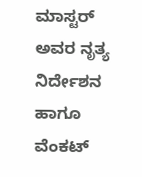ಮಾಸ್ಟರ್ ಅವರ ನೃತ್ಯ ನಿರ್ದೇಶನ ಹಾಗೂ ವೆಂಕಟ್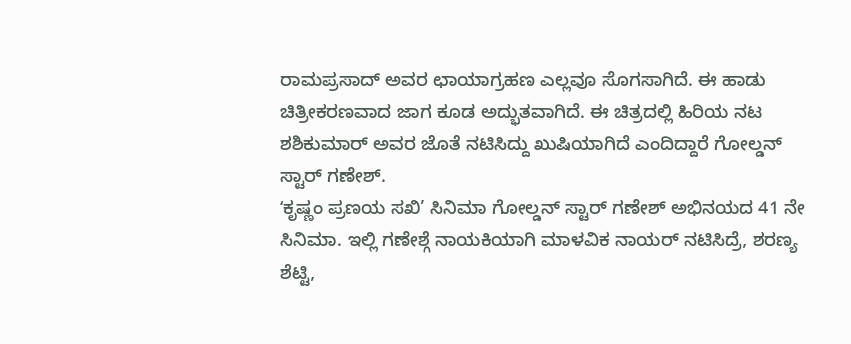ರಾಮಪ್ರಸಾದ್ ಅವರ ಛಾಯಾಗ್ರಹಣ ಎಲ್ಲವೂ ಸೊಗಸಾಗಿದೆ. ಈ ಹಾಡು ಚಿತ್ರೀಕರಣವಾದ ಜಾಗ ಕೂಡ ಅದ್ಭುತವಾಗಿದೆ. ಈ ಚಿತ್ರದಲ್ಲಿ ಹಿರಿಯ ನಟ ಶಶಿಕುಮಾರ್ ಅವರ ಜೊತೆ ನಟಿಸಿದ್ದು ಖುಷಿಯಾಗಿದೆ ಎಂದಿದ್ದಾರೆ ಗೋಲ್ಡನ್ ಸ್ಟಾರ್ ಗಣೇಶ್.
ʻಕೃಷ್ಣಂ ಪ್ರಣಯ ಸಖಿ’ ಸಿನಿಮಾ ಗೋಲ್ಡನ್ ಸ್ಟಾರ್ ಗಣೇಶ್ ಅಭಿನಯದ 41 ನೇ ಸಿನಿಮಾ. ಇಲ್ಲಿ ಗಣೇಶ್ಗೆ ನಾಯಕಿಯಾಗಿ ಮಾಳವಿಕ ನಾಯರ್ ನಟಿಸಿದ್ರೆ, ಶರಣ್ಯ ಶೆಟ್ಟಿ,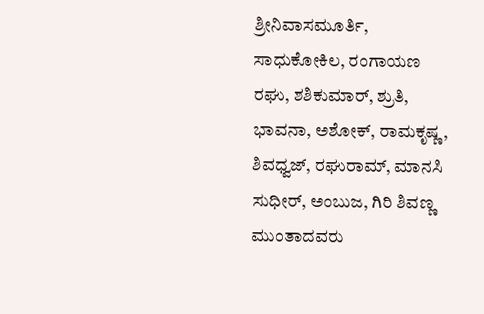ಶ್ರೀನಿವಾಸಮೂರ್ತಿ, ಸಾಧುಕೋಕಿಲ, ರಂಗಾಯಣ ರಘು, ಶಶಿಕುಮಾರ್, ಶ್ರುತಿ, ಭಾವನಾ, ಅಶೋಕ್, ರಾಮಕೃಷ್ಣ, ಶಿವಧ್ವಜ್, ರಘುರಾಮ್, ಮಾನಸಿ ಸುಧೀರ್, ಅಂಬುಜ, ಗಿರಿ ಶಿವಣ್ಣ ಮುಂತಾದವರು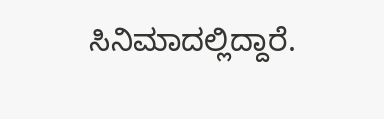ಸಿನಿಮಾದಲ್ಲಿದ್ದಾರೆ.